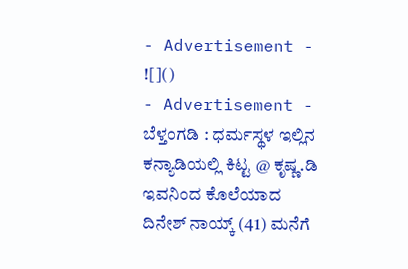- Advertisement -
![]()
- Advertisement -
ಬೆಳ್ತಂಗಡಿ : ಧರ್ಮಸ್ಥಳ ಇಲ್ಲಿನ ಕನ್ಯಾಡಿಯಲ್ಲಿ ಕಿಟ್ಟ @ ಕೃಷ್ಣ.ಡಿ ಇವನಿಂದ ಕೊಲೆಯಾದ ದಿನೇಶ್ ನಾಯ್ಕ್ (41) ಮನೆಗೆ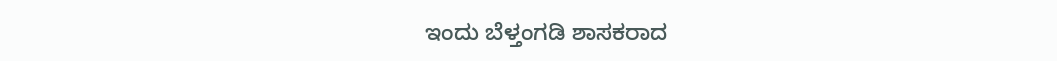ಇಂದು ಬೆಳ್ತಂಗಡಿ ಶಾಸಕರಾದ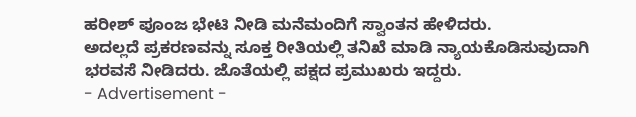ಹರೀಶ್ ಪೂಂಜ ಭೇಟಿ ನೀಡಿ ಮನೆಮಂದಿಗೆ ಸ್ವಾಂತನ ಹೇಳಿದರು.
ಅದಲ್ಲದೆ ಪ್ರಕರಣವನ್ನು ಸೂಕ್ತ ರೀತಿಯಲ್ಲಿ ತನಿಖೆ ಮಾಡಿ ನ್ಯಾಯಕೊಡಿಸುವುದಾಗಿ ಭರವಸೆ ನೀಡಿದರು. ಜೊತೆಯಲ್ಲಿ ಪಕ್ಷದ ಪ್ರಮುಖರು ಇದ್ದರು.
- Advertisement -